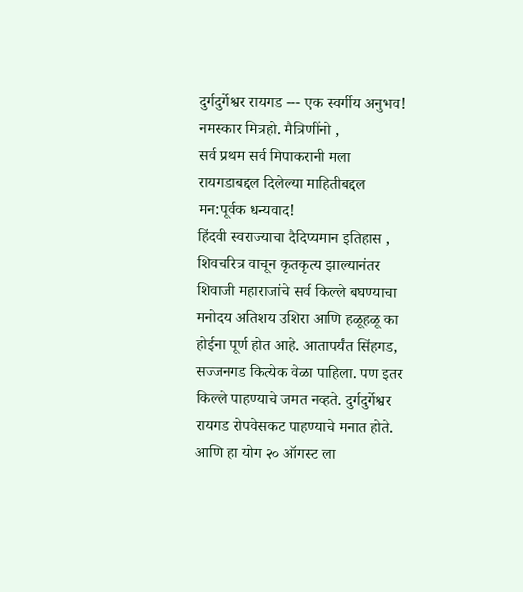दुर्गदुर्गेश्वर रायगड --- एक स्वर्गीय अनुभव!
नमस्कार मित्रहो. मैत्रिणींनो ,
सर्व प्रथम सर्व मिपाकरानी मला रायगडाबद्दल दिलेल्या माहितीबद्दल मन:पूर्वक धन्यवाद!
हिंदवी स्वराज्याचा दैदिप्यमान इतिहास , शिवचरित्र वाचून कृतकृत्य झाल्यानंतर शिवाजी महाराजांचे सर्व किल्ले बघण्याचा मनोदय अतिशय उशिरा आणि हळूहळू का होईना पूर्ण होत आहे. आतापर्यंत सिंहगड, सज्जनगड कित्येक वेळा पाहिला. पण इतर किल्ले पाहण्याचे जमत नव्हते. दुर्गदुर्गेश्वर रायगड रोपवेसकट पाहण्याचे मनात होते. आणि हा योग २० ऑगस्ट ला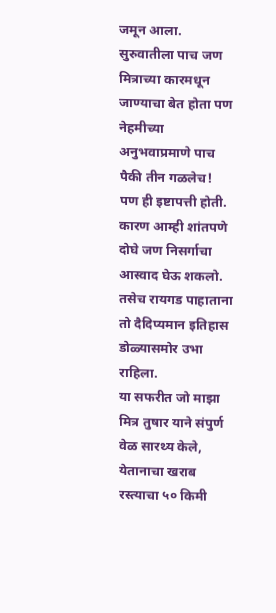जमून आला. सुरुवातीला पाच जण मित्राच्या कारमधून जाण्याचा बेत होता पण नेहमीच्या अनुभवाप्रमाणे पाच पैकी तीन गळलेच! पण ही इष्टापत्ती होती. कारण आम्ही शांतपणे दोघे जण निसर्गाचा आस्वाद घेऊ शकलो. तसेच रायगड पाहाताना तो दैदिप्यमान इतिहास डोळ्यासमोर उभा राहिला.
या सफरीत जो माझा मित्र तुषार याने संपुर्ण वेळ सारथ्य केले, येतानाचा खराब रस्त्याचा ५० किमी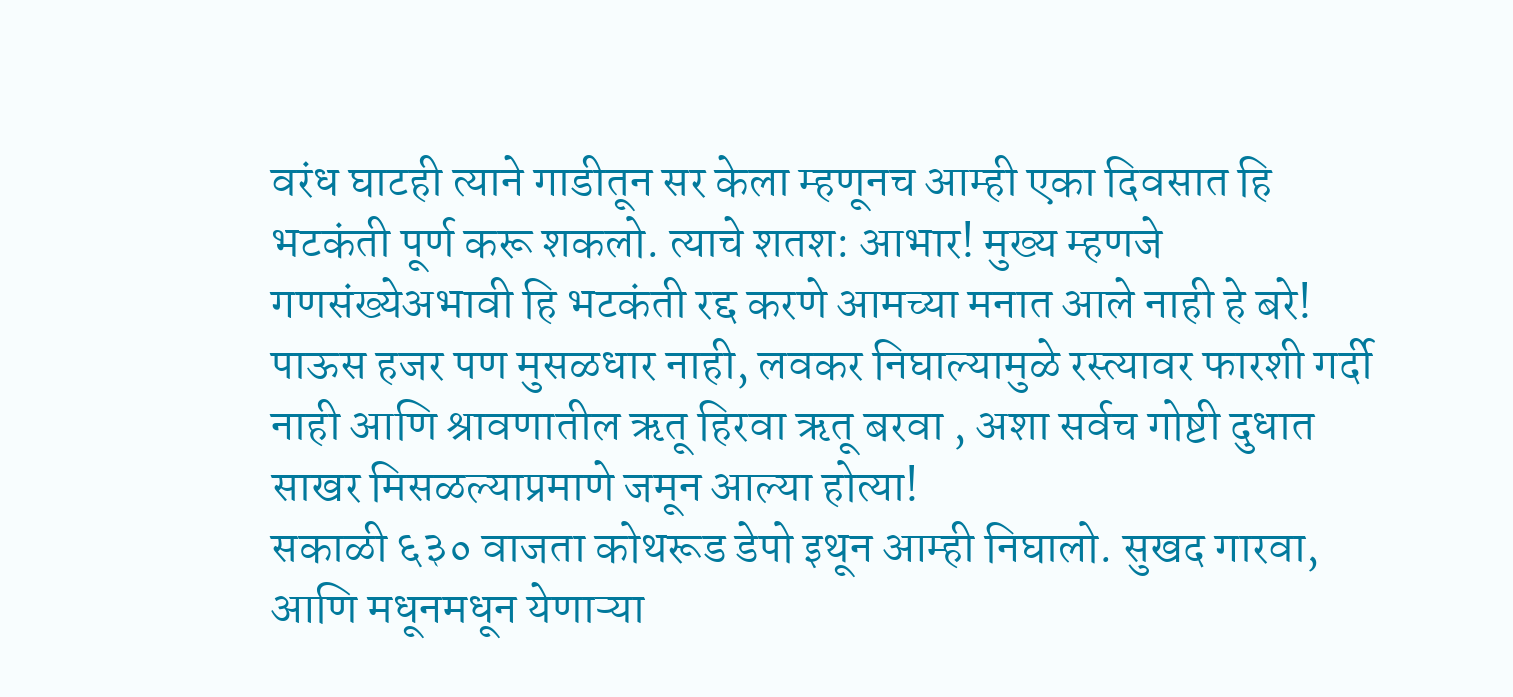वरंध घाटही त्याने गाडीतून सर केला म्हणूनच आम्ही एका दिवसात हि भटकंती पूर्ण करू शकलो. त्याचे शतश: आभार! मुख्य म्हणजे गणसंख्येअभावी हि भटकंती रद्द करणे आमच्या मनात आले नाही हे बरे!
पाऊस हजर पण मुसळधार नाही, लवकर निघाल्यामुळे रस्त्यावर फारशी गर्दी नाही आणि श्रावणातील ऋतू हिरवा ऋतू बरवा , अशा सर्वच गोष्टी दुधात साखर मिसळल्याप्रमाणे जमून आल्या होत्या!
सकाळी ६३० वाजता कोथरूड डेपो इथून आम्ही निघालो. सुखद गारवा, आणि मधूनमधून येणाऱ्या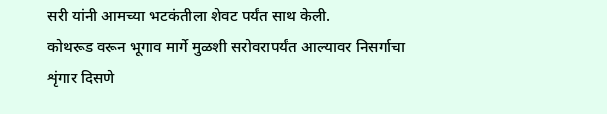सरी यांनी आमच्या भटकंतीला शेवट पर्यंत साथ केली.
कोथरूड वरून भूगाव मार्गे मुळशी सरोवरापर्यंत आल्यावर निसर्गाचा शृंगार दिसणे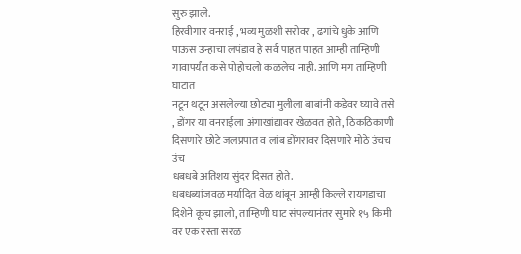सुरु झाले.
हिरवीगार वनराई , भव्य मुळशी सरोवर , ढगांचे धुके आणि पाऊस उन्हाचा लपंडाव हे सर्व पाहत पाहत आम्ही ताम्हिणी गावापर्यंत कसे पोहोचलो कळलेच नाही. आणि मग ताम्हिणी घाटात
नटून थटून असलेल्या छोट्या मुलीला बाबांनी कडेवर घ्यावे तसे , डोंगर या वनराईला अंगाखांद्यावर खेळवत होते, ठिकठिकाणी दिसणारे छोटे जलप्रपात व लांब डोंगरावर दिसणारे मोठे उंचच उंच
धबधबे अतिशय सुंदर दिसत होते.
धबधब्यांजवळ मर्यादित वेळ थांबून आम्ही किल्ले रायगडाचा दिशेने कूच झालो, ताम्हिणी घाट संपल्यानंतर सुमारे १५ किमी वर एक रस्ता सरळ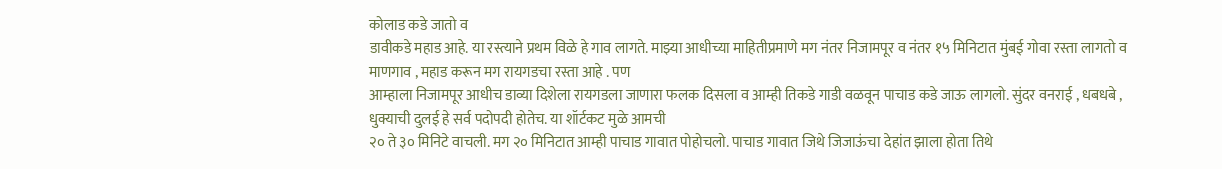कोलाड कडे जातो व
डावीकडे महाड आहे. या रस्त्याने प्रथम विळे हे गाव लागते. माझ्या आधीच्या माहितीप्रमाणे मग नंतर निजामपूर व नंतर १५ मिनिटात मुंबई गोवा रस्ता लागतो व माणगाव , महाड करून मग रायगडचा रस्ता आहे . पण
आम्हाला निजामपूर आधीच डाव्या दिशेला रायगडला जाणारा फलक दिसला व आम्ही तिकडे गाडी वळवून पाचाड कडे जाऊ लागलो. सुंदर वनराई , धबधबे , धुक्याची दुलई हे सर्व पदोपदी होतेच. या शॉर्टकट मुळे आमची
२० ते ३० मिनिटे वाचली. मग २० मिनिटात आम्ही पाचाड गावात पोहोचलो. पाचाड गावात जिथे जिजाऊंचा देहांत झाला होता तिथे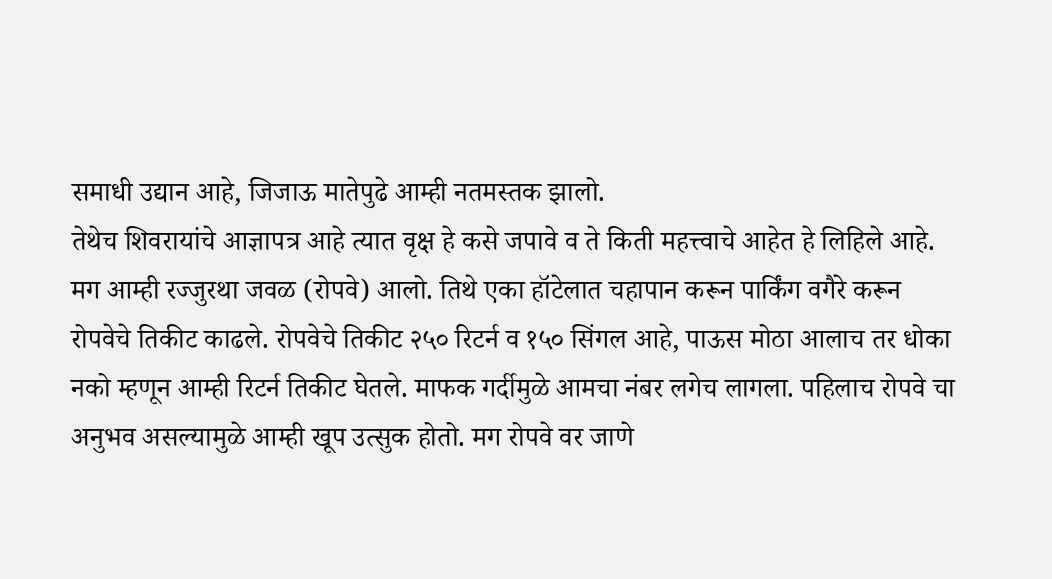समाधी उद्यान आहे, जिजाऊ मातेपुढे आम्ही नतमस्तक झालो.
तेथेच शिवरायांचे आज्ञापत्र आहे त्यात वृक्ष हे कसे जपावे व ते किती महत्त्वाचे आहेत हे लिहिले आहे.
मग आम्ही रज्जुरथा जवळ (रोपवे) आलो. तिथे एका हॉटेलात चहापान करून पार्किंग वगैरे करून
रोपवेचे तिकीट काढले. रोपवेचे तिकीट २५० रिटर्न व १५० सिंगल आहे, पाऊस मोठा आलाच तर धोका नको म्हणून आम्ही रिटर्न तिकीट घेतले. माफक गर्दीमुळे आमचा नंबर लगेच लागला. पहिलाच रोपवे चा अनुभव असल्यामुळे आम्ही खूप उत्सुक होतो. मग रोपवे वर जाणे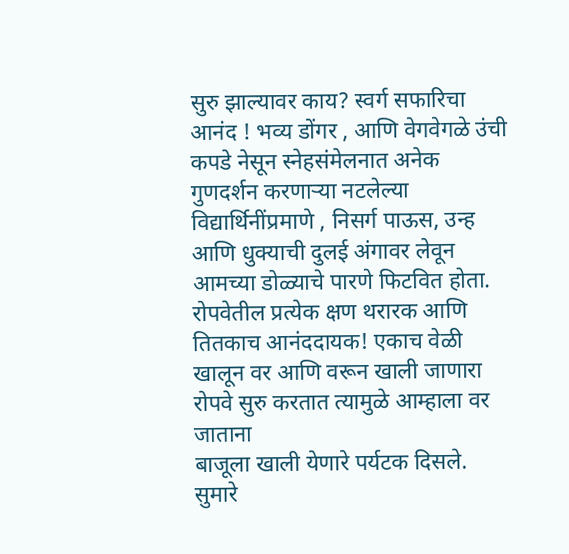सुरु झाल्यावर काय? स्वर्ग सफारिचा आनंद ! भव्य डोंगर , आणि वेगवेगळे उंची कपडे नेसून स्नेहसंमेलनात अनेक गुणदर्शन करणाऱ्या नटलेल्या विद्यार्थिनींप्रमाणे , निसर्ग पाऊस, उन्ह आणि धुक्याची दुलई अंगावर लेवून
आमच्या डोळ्याचे पारणे फिटवित होता. रोपवेतील प्रत्येक क्षण थरारक आणि तितकाच आनंददायक! एकाच वेळी खालून वर आणि वरून खाली जाणारा रोपवे सुरु करतात त्यामुळे आम्हाला वर जाताना
बाजूला खाली येणारे पर्यटक दिसले. सुमारे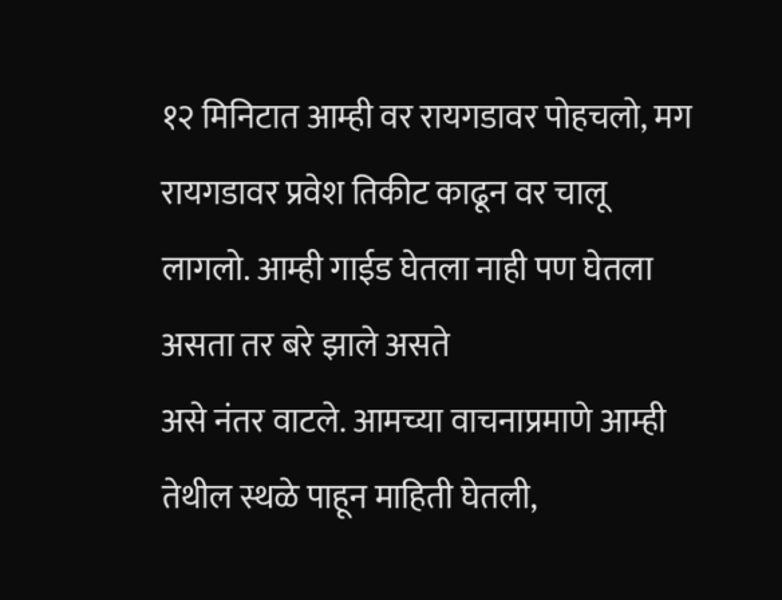१२ मिनिटात आम्ही वर रायगडावर पोहचलो, मग रायगडावर प्रवेश तिकीट काढून वर चालू लागलो. आम्ही गाईड घेतला नाही पण घेतला असता तर बरे झाले असते
असे नंतर वाटले. आमच्या वाचनाप्रमाणे आम्ही तेथील स्थळे पाहून माहिती घेतली,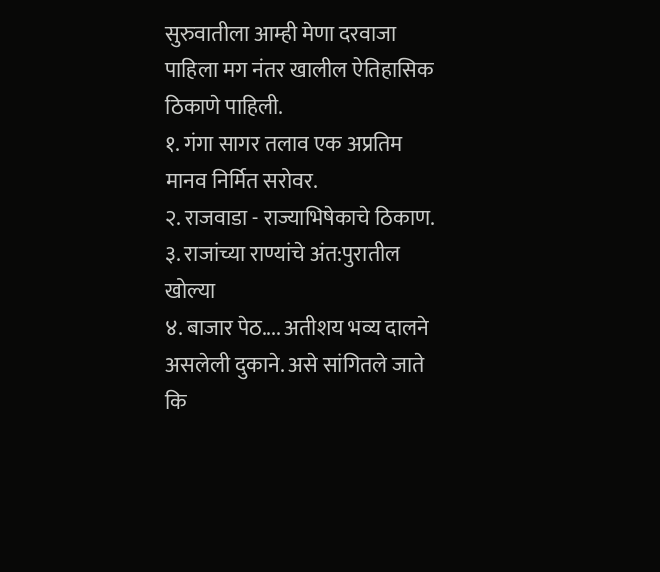सुरुवातीला आम्ही मेणा दरवाजा पाहिला मग नंतर खालील ऐतिहासिक ठिकाणे पाहिली.
१. गंगा सागर तलाव एक अप्रतिम मानव निर्मित सरोवर.
२. राजवाडा - राज्याभिषेकाचे ठिकाण.
३. राजांच्या राण्यांचे अंत:पुरातील खोल्या
४. बाजार पेठ.... अतीशय भव्य दालने असलेली दुकाने. असे सांगितले जाते कि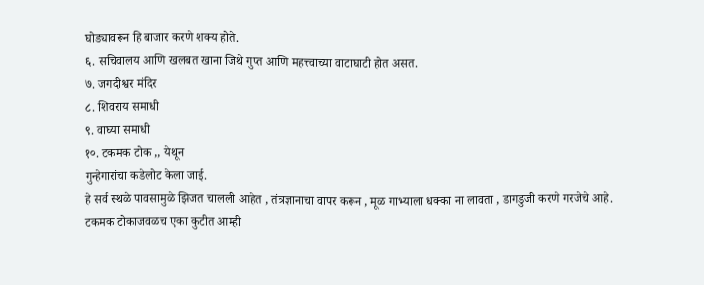घोड्यावरून हि बाजार करणे शक्य होते.
६. सचिवालय आणि खलबत खाना जिथे गुप्त आणि महत्त्वाच्या वाटाघाटी होत असत.
७. जगदीश्वर मंदिर
८. शिवराय समाधी
९. वाघ्या समाधी
१०. टकमक टोक ,, येथून
गुन्हेगारांचा कडेलोट केला जाई.
हे सर्व स्थळे पावसामुळे झिजत चालली आहेत , तंत्रज्ञानाचा वापर करून , मूळ गाभ्याला धक्का ना लावता , डागडुजी करणे गरजेचे आहे.
टकमक टोकाजवळच एका कुटीत आम्ही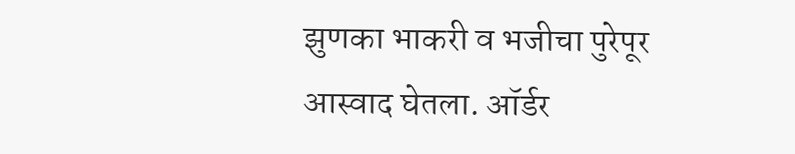झुणका भाकरी व भजीचा पुरेपूर आस्वाद घेतला. ऑर्डर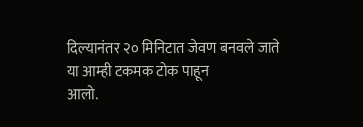दिल्यानंतर २० मिनिटात जेवण बनवले जाते या आम्ही टकमक टोक पाहून
आलो.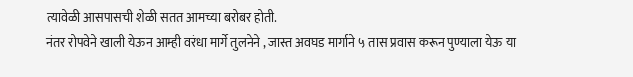त्यावेळी आसपासची शेळी सतत आमच्या बरोबर होती.
नंतर रोपवेने खाली येऊन आम्ही वरंधा मार्गे तुलनेने , जास्त अवघड मार्गाने ५ तास प्रवास करून पुण्याला येऊ या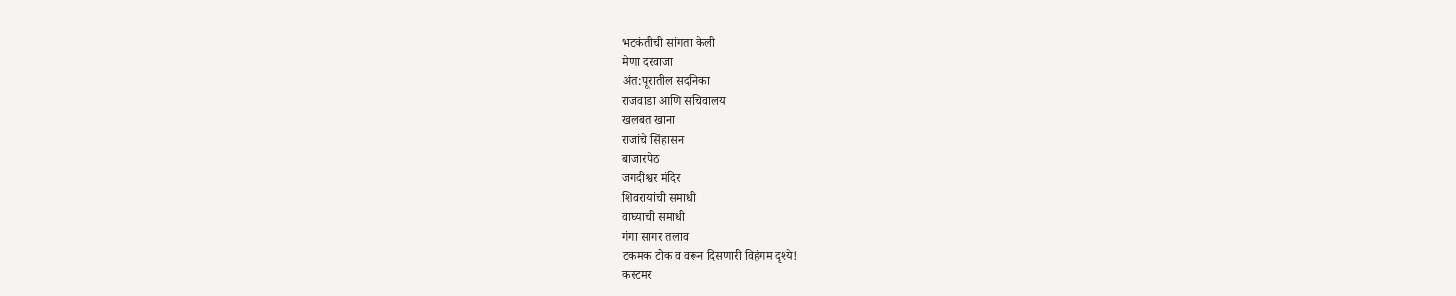भटकंतीची सांगता केली
मेणा दरवाजा
अंत:पूरातील सदनिका
राजवाडा आणि सचिवालय
खलबत खाना
राजांचे सिंहासन
बाजारपेठ
जगदीश्वर मंदिर
शिवरायांची समाधी
वाघ्याची समाधी
गंगा सागर तलाव
टकमक टोक व वरून दिसणारी विहंगम दृश्ये!
कस्टमर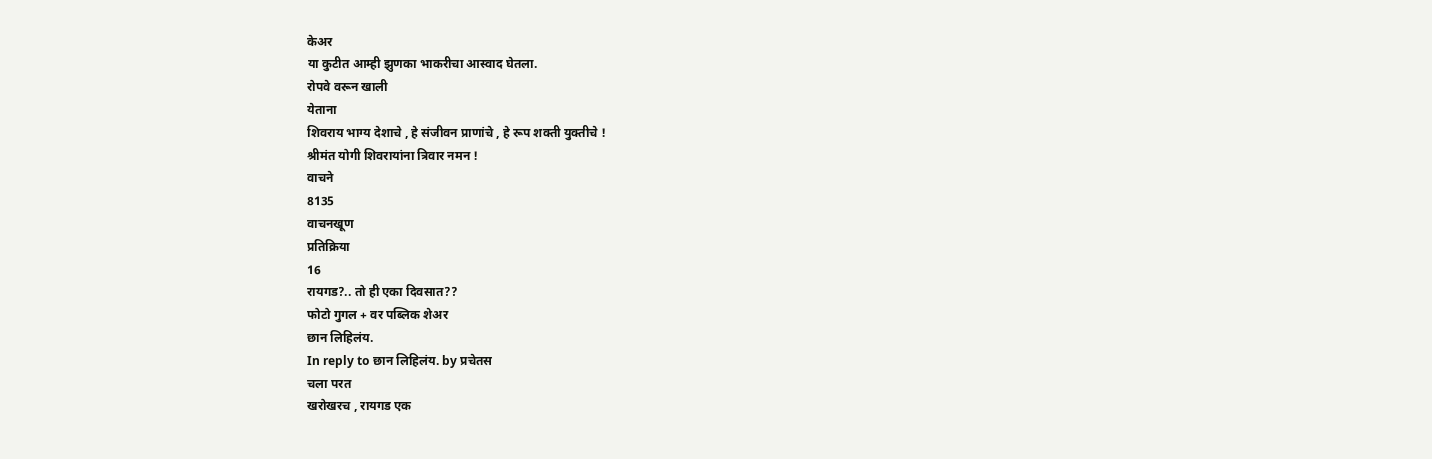केअर
या कुटीत आम्ही झुणका भाकरीचा आस्वाद घेतला.
रोपवे वरून खाली
येताना
शिवराय भाग्य देशाचे , हे संजीवन प्राणांचे , हे रूप शक्ती युक्तीचे !
श्रीमंत योगी शिवरायांना त्रिवार नमन !
वाचने
8135
वाचनखूण
प्रतिक्रिया
16
रायगड?.. तो ही एका दिवसात??
फोटो गुगल + वर पब्लिक शेअर
छान लिहिलंय.
In reply to छान लिहिलंय. by प्रचेतस
चला परत
खरोखरच , रायगड एक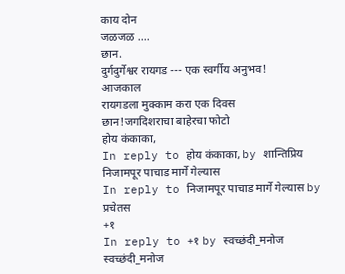काय दोन
जळजळ ....
छान.
दुर्गदुर्गेश्वर रायगड --- एक स्वर्गीय अनुभव!
आजकाल
रायगडला मुक्काम करा एक दिवस
छान!जगदिशराचा बाहेरचा फोटो
होय कंकाका,
In reply to होय कंकाका, by शान्तिप्रिय
निजामपूर पाचाड मार्गे गेल्यास
In reply to निजामपूर पाचाड मार्गे गेल्यास by प्रचेतस
+१
In reply to +१ by स्वच्छंदी_मनोज
स्वच्छंदी_मनोज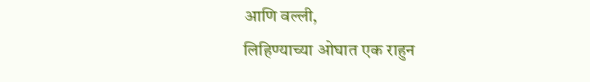आणि वल्ली,
लिहिण्याच्या ओघात एक राहुन